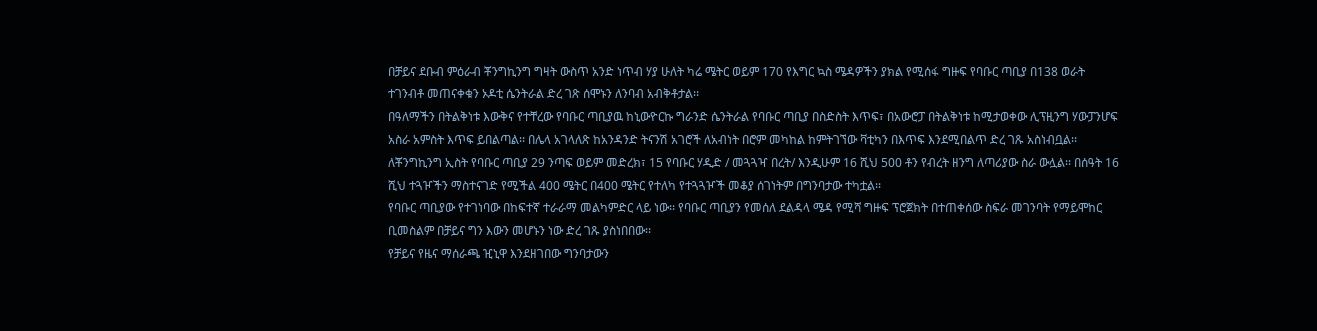በቻይና ደቡብ ምዕራብ ቾንግኪንግ ግዛት ውስጥ አንድ ነጥብ ሃያ ሁለት ካሬ ሜትር ወይም 170 የእግር ኳስ ሜዳዎችን ያክል የሚሰፋ ግዙፍ የባቡር ጣቢያ በ138 ወራት ተገንብቶ መጠናቀቁን ኦዶቲ ሴንትራል ድረ ገጽ ሰሞኑን ለንባብ አብቅቶታል፡፡
በዓለማችን በትልቅነቱ እውቅና የተቸረው የባቡር ጣቢያዉ ከኒውዮርኩ ግራንድ ሴንትራል የባቡር ጣቢያ በስድስት እጥፍ፣ በአውሮፓ በትልቅነቱ ከሚታወቀው ሊፕዚንግ ሃውፓንሆፍ አስራ አምስት እጥፍ ይበልጣል፡፡ በሌላ አገላለጽ ከአንዳንድ ትናንሽ አገሮች ለአብነት በሮም መካከል ከምትገኘው ቫቲካን በእጥፍ እንደሚበልጥ ድረ ገጹ አስነብቧል፡፡
ለቾንግኪንግ ኢስት የባቡር ጣቢያ 29 ንጣፍ ወይም መድረክ፣ 15 የባቡር ሃዲድ / መጓጓዣ በረት/ እንዲሁም 16 ሺህ 500 ቶን የብረት ዘንግ ለጣሪያው ስራ ውሏል፡፡ በሰዓት 16 ሺህ ተጓዦችን ማስተናገድ የሚችል 400 ሜትር በ400 ሜትር የተለካ የተጓጓዦች መቆያ ሰገነትም በግንባታው ተካቷል፡፡
የባቡር ጣቢያው የተገነባው በከፍተኛ ተራራማ መልካምድር ላይ ነው፡፡ የባቡር ጣቢያን የመሰለ ደልዳላ ሜዳ የሚሻ ግዙፍ ፕሮጀክት በተጠቀሰው ስፍራ መገንባት የማይሞከር ቢመስልም በቻይና ግን እውን መሆኑን ነው ድረ ገጹ ያስነበበው፡፡
የቻይና የዜና ማሰራጫ ዢኒዋ እንደዘገበው ግንባታውን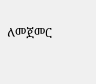ለመጀመር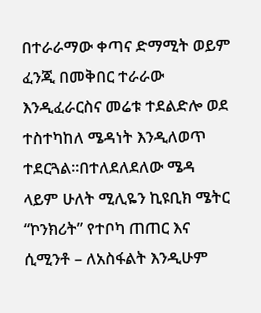በተራራማው ቀጣና ድማሚት ወይም ፈንጂ በመቅበር ተራራው እንዲፈራርስና መሬቱ ተደልድሎ ወደ ተስተካከለ ሜዳነት እንዲለወጥ ተደርጓል፡፡በተለደለደለው ሜዳ ላይም ሁለት ሚሊዬን ኪዩቢክ ሜትር “ኮንክሪት” የተቦካ ጠጠር እና ሲሚንቶ – ለአስፋልት እንዲሁም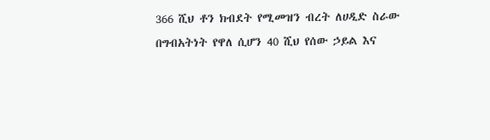366 ሺህ ቶን ክብደት የሚመዝን ብረት ለሀዲድ ስራው በግብአትነት የዋለ ሲሆን 40 ሺህ የሰው ኃይል እና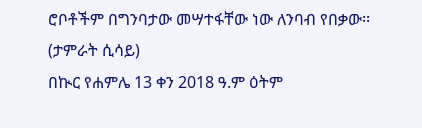ሮቦቶችም በግንባታው መሣተፋቸው ነው ለንባብ የበቃው፡፡
(ታምራት ሲሳይ)
በኲር የሐምሌ 13 ቀን 2018 ዓ.ም ዕትም